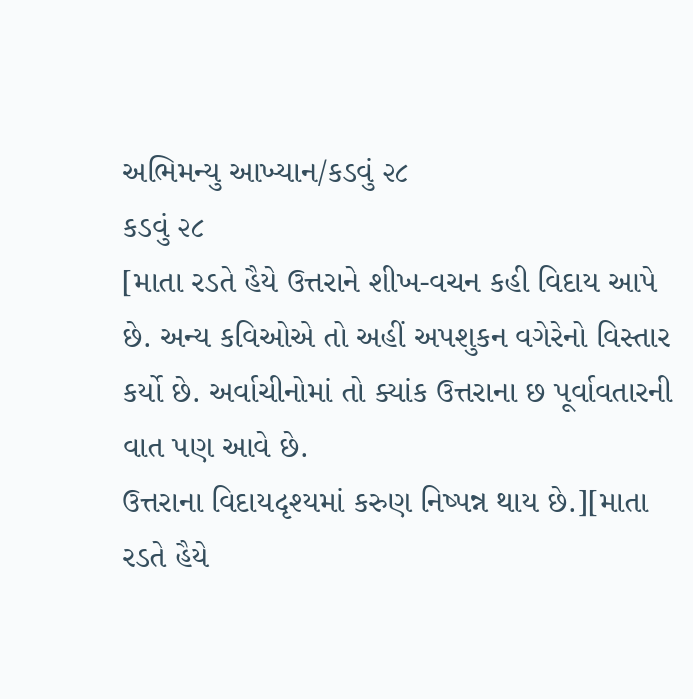અભિમન્યુ આખ્યાન/કડવું ૨૮
કડવું ૨૮
[માતા રડતે હૈયે ઉત્તરાને શીખ-વચન કહી વિદાય આપે છે. અન્ય કવિઓએ તો અહીં અપશુકન વગેરેનો વિસ્તાર કર્યો છે. અર્વાચીનોમાં તો ક્યાંક ઉત્તરાના છ પૂર્વાવતારની વાત પણ આવે છે.
ઉત્તરાના વિદાયદૃશ્યમાં કરુણ નિષ્પન્ન થાય છે.][માતા રડતે હૈયે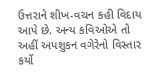ઉત્તરાને શીખ-વચન કહી વિદાય આપે છે. અન્ય કવિઓએ તો અહીં અપશુકન વગેરેનો વિસ્તાર કર્યો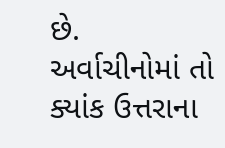છે. અર્વાચીનોમાં તો ક્યાંક ઉત્તરાના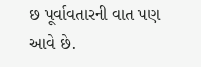છ પૂર્વાવતારની વાત પણ આવે છે.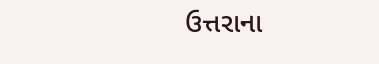ઉત્તરાના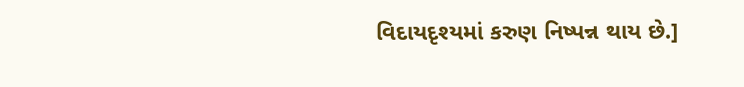વિદાયદૃશ્યમાં કરુણ નિષ્પન્ન થાય છે.]